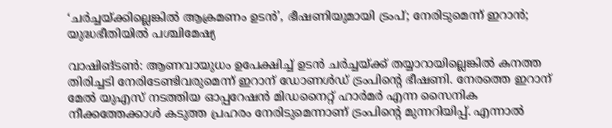‘ചര്‍ച്ചയ്ക്കില്ലെങ്കില്‍ ആക്രമണം ഉടന്‍’, ഭീഷണിയുമായി ട്രംപ്; നേരിടുമെന്ന് ഇറാന്‍; യുദ്ധഭീതിയില്‍ പശ്ചിമേഷ്യ

വാഷിങ്ടണ്‍: ആണവായുധം ഉപേക്ഷിച്ച് ഉടന്‍ ചര്‍ച്ചയ്ക്ക് തയ്യാറായില്ലെങ്കില്‍ കനത്ത തിരിച്ചടി നേരിടേണ്ടിവരുമെന്ന് ഇറാന് ഡോണള്‍ഡ് ട്രംപിന്റെ ഭീഷണി. നേരത്തെ ഇറാന് മേല്‍ യുഎസ് നടത്തിയ ഓപ്പറേഷന്‍ മിഡനൈറ്റ് ഹാര്‍മര്‍ എന്ന സൈനിക നീക്കത്തേക്കാള്‍ കടുത്ത പ്രഹരം നേരിടുമെന്നാണ് ട്രംപിന്റെ മുന്നറിയിപ്പ്. എന്നാല്‍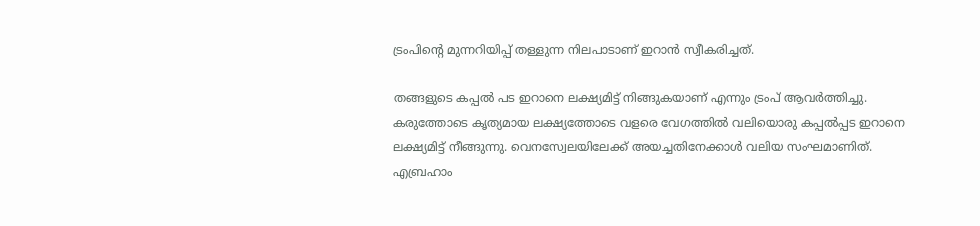ട്രംപിന്റെ മുന്നറിയിപ്പ് തള്ളുന്ന നിലപാടാണ് ഇറാന്‍ സ്വീകരിച്ചത്.

തങ്ങളുടെ കപ്പല്‍ പട ഇറാനെ ലക്ഷ്യമിട്ട് നിങ്ങുകയാണ് എന്നും ട്രംപ് ആവര്‍ത്തിച്ചു. കരുത്തോടെ കൃത്യമായ ലക്ഷ്യത്തോടെ വളരെ വേഗത്തില്‍ വലിയൊരു കപ്പല്‍പ്പട ഇറാനെ ലക്ഷ്യമിട്ട് നീങ്ങുന്നു. വെനസ്വേലയിലേക്ക് അയച്ചതിനേക്കാള്‍ വലിയ സംഘമാണിത്. എബ്രഹാം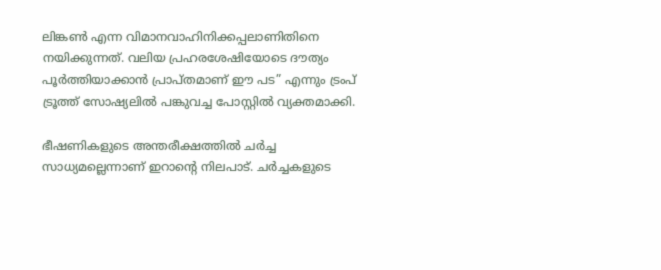ലിങ്കണ്‍ എന്ന വിമാനവാഹിനിക്കപ്പലാണിതിനെ നയിക്കുന്നത്. വലിയ പ്രഹരശേഷിയോടെ ദൗത്യം പൂര്‍ത്തിയാക്കാന്‍ പ്രാപ്തമാണ് ഈ പട” എന്നും ട്രംപ് ട്രൂത്ത് സോഷ്യലില്‍ പങ്കുവച്ച പോസ്റ്റില്‍ വ്യക്തമാക്കി.

ഭീഷണികളുടെ അന്തരീക്ഷത്തില്‍ ചര്‍ച്ച സാധ്യമല്ലെന്നാണ് ഇറാന്റെ നിലപാട്. ചര്‍ച്ചകളുടെ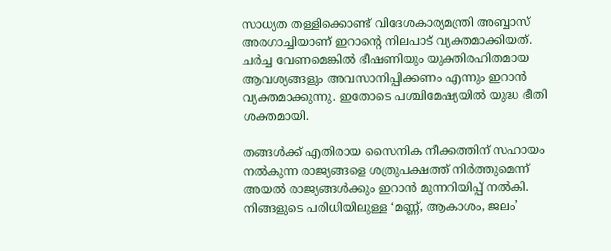സാധ്യത തള്ളിക്കൊണ്ട് വിദേശകാര്യമന്ത്രി അബ്ബാസ് അരഗാച്ചിയാണ് ഇറാന്റെ നിലപാട് വ്യക്തമാക്കിയത്. ചര്‍ച്ച വേണമെങ്കില്‍ ഭീഷണിയും യുക്തിരഹിതമായ ആവശ്യങ്ങളും അവസാനിപ്പിക്കണം എന്നും ഇറാന്‍ വ്യക്തമാക്കുന്നു. ഇതോടെ പശ്ചിമേഷ്യയില്‍ യുദ്ധ ഭീതി ശക്തമായി.

തങ്ങള്‍ക്ക് എതിരായ സൈനിക നീക്കത്തിന് സഹായം നല്‍കുന്ന രാജ്യങ്ങളെ ശത്രുപക്ഷത്ത് നിര്‍ത്തുമെന്ന് അയല്‍ രാജ്യങ്ങള്‍ക്കും ഇറാന്‍ മുന്നറിയിപ്പ് നല്‍കി. നിങ്ങളുടെ പരിധിയിലുള്ള ‘മണ്ണ്, ആകാശം, ജലം’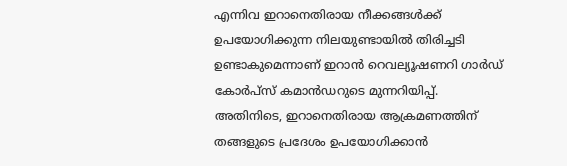എന്നിവ ഇറാനെതിരായ നീക്കങ്ങള്‍ക്ക് ഉപയോഗിക്കുന്ന നിലയുണ്ടായില്‍ തിരിച്ചടി ഉണ്ടാകുമെന്നാണ് ഇറാന്‍ റെവല്യൂഷണറി ഗാര്‍ഡ് കോര്‍പ്‌സ് കമാന്‍ഡറുടെ മുന്നറിയിപ്പ്. അതിനിടെ, ഇറാനെതിരായ ആക്രമണത്തിന് തങ്ങളുടെ പ്രദേശം ഉപയോഗിക്കാന്‍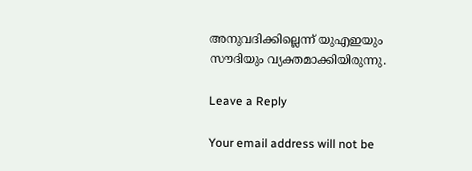അനുവദിക്കില്ലെന്ന് യുഎഇയും സൗദിയും വ്യക്തമാക്കിയിരുന്നു.

Leave a Reply

Your email address will not be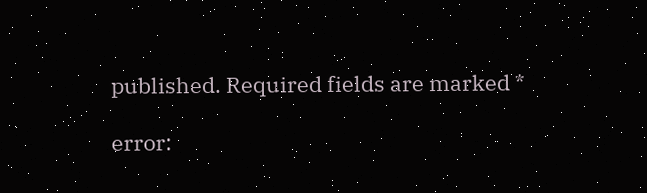published. Required fields are marked *

error: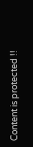Content is protected !!